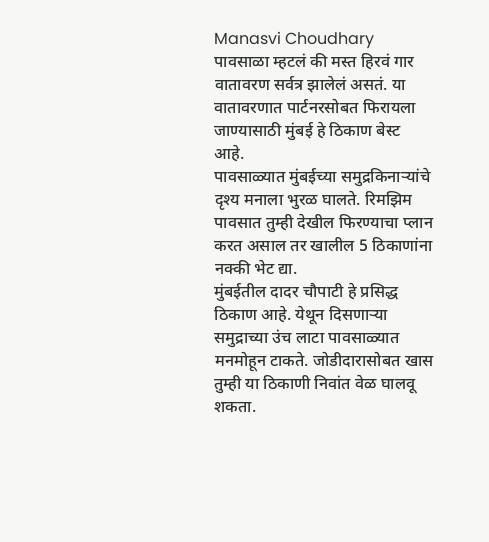Manasvi Choudhary
पावसाळा म्हटलं की मस्त हिरवं गार वातावरण सर्वत्र झालेलं असतं. या वातावरणात पार्टनरसोबत फिरायला जाण्यासाठी मुंबई हे ठिकाण बेस्ट आहे.
पावसाळ्यात मुंबईच्या समुद्रकिनाऱ्यांचे दृश्य मनाला भुरळ घालते. रिमझिम पावसात तुम्ही देखील फिरण्याचा प्लान करत असाल तर खालील 5 ठिकाणांना नक्की भेट द्या.
मुंबईतील दादर चौपाटी हे प्रसिद्ध ठिकाण आहे. येथून दिसणाऱ्या समुद्राच्या उंच लाटा पावसाळ्यात मनमोहून टाकते. जोडीदारासोबत खास तुम्ही या ठिकाणी निवांत वेळ घालवू शकता.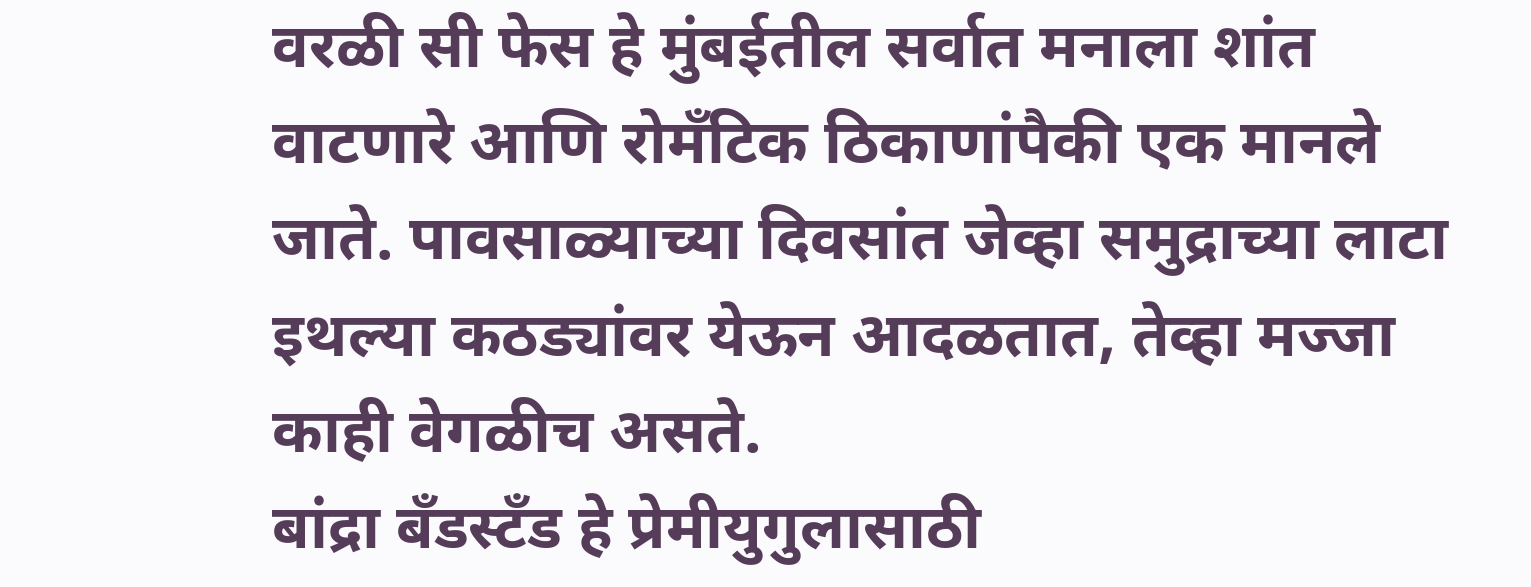वरळी सी फेस हे मुंबईतील सर्वात मनाला शांत वाटणारे आणि रोमँटिक ठिकाणांपैकी एक मानले जाते. पावसाळ्याच्या दिवसांत जेव्हा समुद्राच्या लाटा इथल्या कठड्यांवर येऊन आदळतात, तेव्हा मज्जा काही वेगळीच असते.
बांद्रा बँडस्टँड हे प्रेमीयुगुलासाठी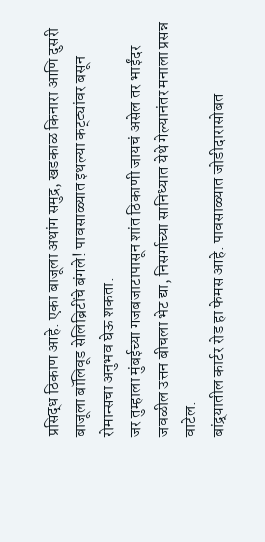प्रसिद्ध ठिकाण आहे. एका बाजूला अथांग समुद्र, खडकाळ किनारा आणि दुसरी बाजूला बॉलिवूड सेलिब्रिटींचे बंगले! पावसाळ्यात इथल्या कट्ट्यांवर बसून रोमान्सचा अनुभव घेऊ शकता.
जर तुम्हाला मुंबईच्या गजबजाटापासून शांत ठिकाणी जायचं असेल तर भाईंदर जवळील उत्तन बीचला भेट द्या, निसर्गाच्या सानिध्यात येथे गेल्यानंतर मनाला प्रसन्न वाटेल.
बांद्र्यातील कार्टर रोड हा फेमस आहे. पावसाळ्यात जोडीदारासोबत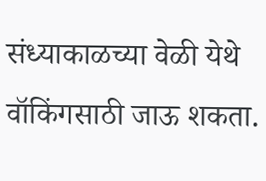संध्याकाळच्या वेळी येथे वॉकिंगसाठी जाऊ शकता.